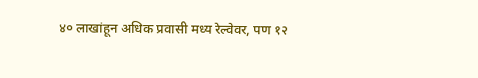४० लाखांहून अधिक प्रवासी मध्य रेल्वेवर, पण १२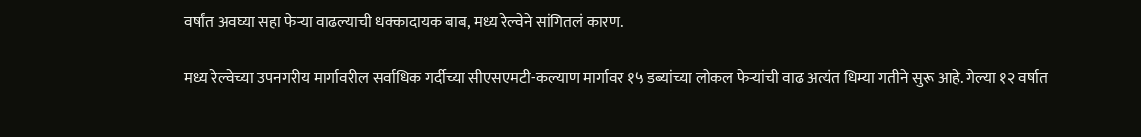वर्षांत अवघ्या सहा फेऱ्या वाढल्याची धक्कादायक बाब, मध्य रेल्वेने सांगितलं कारण.

मध्य रेल्वेच्या उपनगरीय मार्गावरील सर्वाधिक गर्दीच्या सीएसएमटी-कल्याण मार्गावर १५ डब्यांच्या लोकल फेऱ्यांची वाढ अत्यंत धिम्या गतीने सुरू आहे. गेल्या १२ वर्षात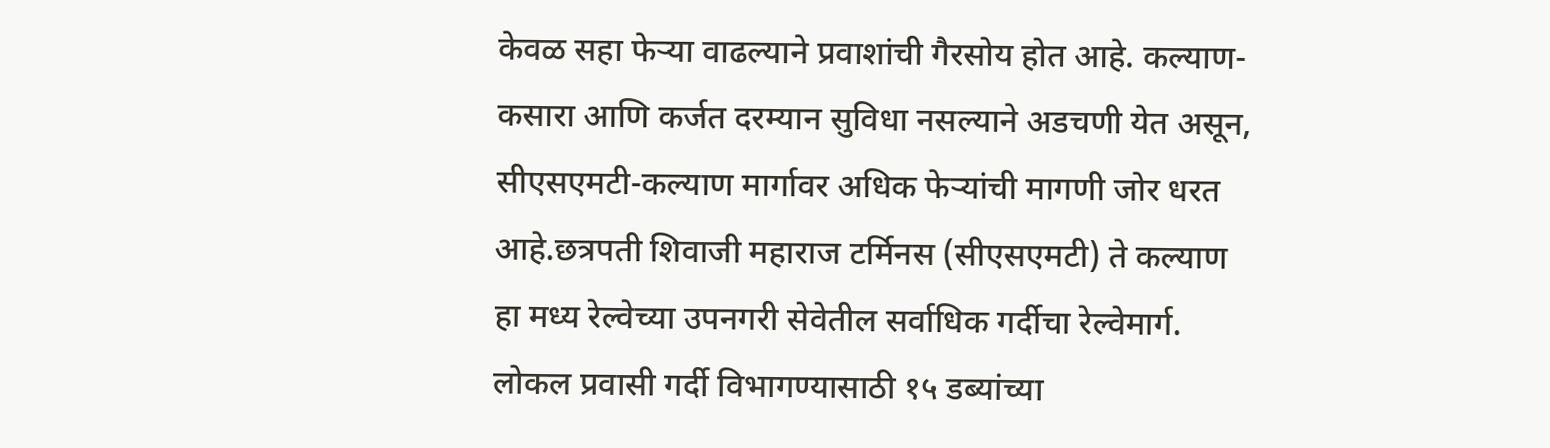केवळ सहा फेऱ्या वाढल्याने प्रवाशांची गैरसोय होत आहे. कल्याण-कसारा आणि कर्जत दरम्यान सुविधा नसल्याने अडचणी येत असून, सीएसएमटी-कल्याण मार्गावर अधिक फेऱ्यांची मागणी जोर धरत आहे.छत्रपती शिवाजी महाराज टर्मिनस (सीएसएमटी) ते कल्याण हा मध्य रेल्वेच्या उपनगरी सेवेतील सर्वाधिक गर्दीचा रेल्वेमार्ग. लोकल प्रवासी गर्दी विभागण्यासाठी १५ डब्यांच्या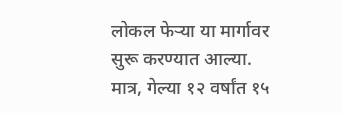लोकल फेऱ्या या मार्गावर सुरू करण्यात आल्या. मात्र, गेल्या १२ वर्षांत १५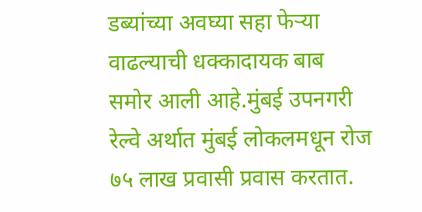डब्यांच्या अवघ्या सहा फेऱ्या वाढल्याची धक्कादायक बाब समोर आली आहे.मुंबई उपनगरी रेल्वे अर्थात मुंबई लोकलमधून रोज ७५ लाख प्रवासी प्रवास करतात.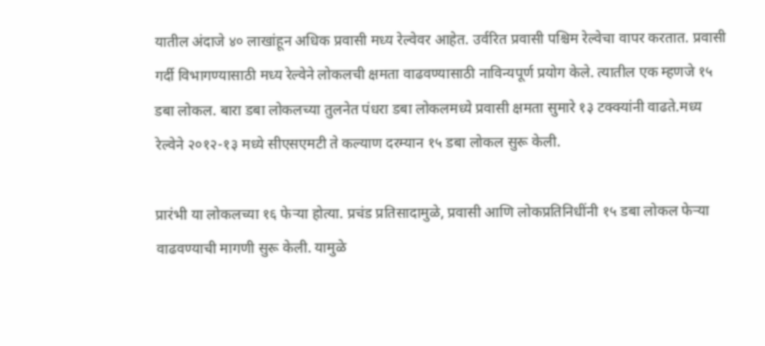यातील अंदाजे ४० लाखांहून अधिक प्रवासी मध्य रेल्वेवर आहेत. उर्वरित प्रवासी पश्चिम रेल्वेचा वापर करतात. प्रवासी गर्दी विभागण्यासाठी मध्य रेल्वेने लोकलची क्षमता वाढवण्यासाठी नाविन्यपूर्ण प्रयोग केले. त्यातील एक म्हणजे १५ डबा लोकल. बारा डबा लोकलच्या तुलनेत पंधरा डबा लोकलमध्ये प्रवासी क्षमता सुमारे १३ टक्क्यांनी वाढते.मध्य रेल्वेने २०१२-१३ मध्ये सीएसएमटी ते कल्याण दरम्यान १५ डबा लोकल सुरू केली.

प्रारंभी या लोकलच्या १६ फेऱ्या होत्या. प्रचंड प्रतिसादामुळे, प्रवासी आणि लोकप्रतिनिधींनी १५ डबा लोकल फेऱ्या वाढवण्याची मागणी सुरू केली. यामुळे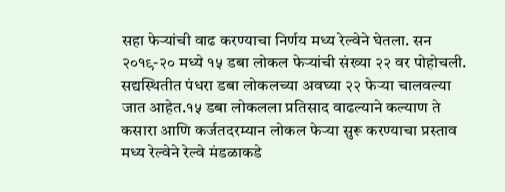सहा फेऱ्यांची वाढ करण्याचा निर्णय मध्य रेल्वेने घेतला. सन २०१९-२० मध्ये १५ डबा लोकल फेऱ्यांची संख्या २२ वर पोहोचली. सद्यस्थितीत पंधरा डबा लोकलच्या अवघ्या २२ फेऱ्या चालवल्या जात आहेत.१५ डबा लोकलला प्रतिसाद वाढल्याने कल्याण ते कसारा आणि कर्जतदरम्यान लोकल फेऱ्या सुरू करण्याचा प्रस्ताव मध्य रेल्वेने रेल्वे मंडळाकडे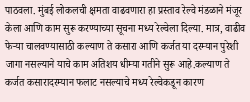पाठवला. मुंबई लोकलची क्षमता वाढवणारा हा प्रस्ताव रेल्वे मंडळाने मंजूर केला आणि काम सुरू करण्याच्या सूचना मध्य रेल्वेला दिल्या. मात्र, वाढीव फेऱ्या चालवण्यासाठी कल्याण ते कसारा आणि कर्जत या दरम्यान पुरेशी जागा नसल्याने याचे काम अतिशय धीम्या गतीने सुरू आहे.कल्याण ते कर्जत कसारादरम्यान फलाट नसल्याचे मध्य रेल्वेकडून कारण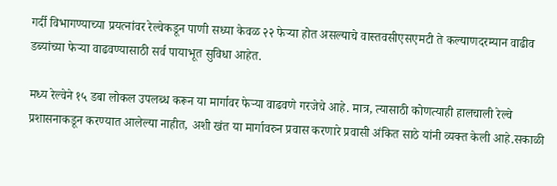गर्दी विभागण्याच्या प्रयत्नांवर रेल्वेकडून पाणी सध्या केवळ २२ फेऱ्या होत असल्याचे वास्तवसीएसएमटी ते कल्याणदरम्यान वाढीव डब्यांच्या फेऱ्या वाढवण्यासाठी सर्व पायाभूत सुविधा आहेत.

मध्य रेल्वेने १५ डबा लोकल उपलब्ध करून या मार्गावर फेऱ्या वाढवणे गरजेचे आहे. मात्र, त्यासाठी कोणत्याही हालचाली रेल्वे प्रशासनाकडून करण्यात आलेल्या नाहीत, अशी खंत या मार्गावरुन प्रवास करणारे प्रवासी अंकित साठे यांनी व्यक्त केली आहे.सकाळी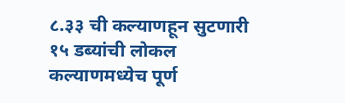८.३३ ची कल्याणहून सुटणारी १५ डब्यांची लोकल कल्याणमध्येच पूर्ण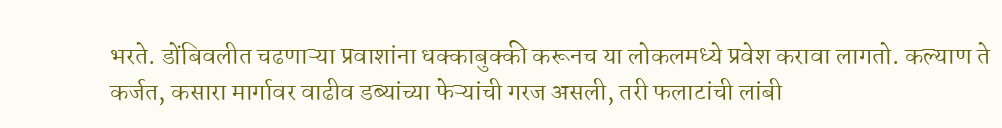भरते. डोंबिवलीत चढणाऱ्या प्रवाशांना धक्काबुक्की करूनच या लोकलमध्ये प्रवेश करावा लागतो. कल्याण ते कर्जत, कसारा मार्गावर वाढीव डब्यांच्या फेऱ्यांची गरज असली, तरी फलाटांची लांबी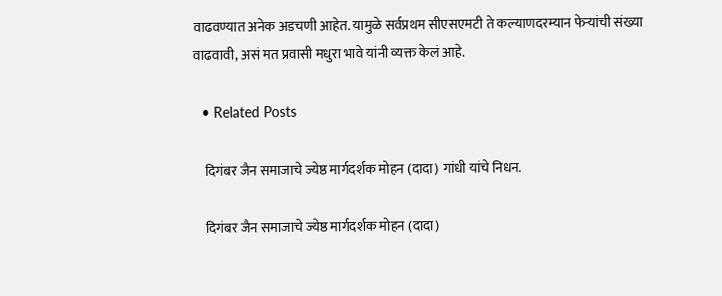वाढवण्यात अनेक अडचणी आहेत. यामुळे सर्वप्रथम सीएसएमटी ते कल्याणदरम्यान फेऱ्यांची संख्या वाढवावी, असं मत प्रवासी मधुरा भावे यांनी व्यक्त केलं आहे.

  • Related Posts

    दिगंबर जैन समाजाचे ज्येष्ठ मार्गदर्शक मोहन (दादा) गांधी यांचे निधन.

    दिगंबर जैन समाजाचे ज्येष्ठ मार्गदर्शक मोहन (दादा)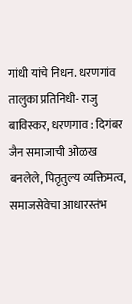गांधी यांचे निधन. धरणगांव तालुका प्रतिनिधी- राजु बाविस्कर, धरणगाव : दिगंबर जैन समाजाची ओळख बनलेले, पितृतुल्य व्यक्तिमत्व, समाजसेवेचा आधारस्तंभ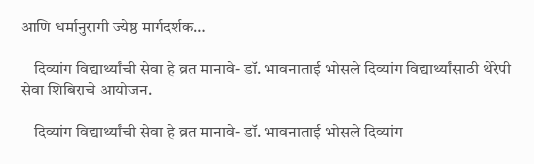आणि धर्मानुरागी ज्येष्ठ मार्गदर्शक…

    दिव्यांग विद्यार्थ्यांची सेवा हे व्रत मानावे- डॉ. भावनाताई भोसले दिव्यांग विद्यार्थ्यांसाठी थेरेपी सेवा शिबिराचे आयोजन.

    दिव्यांग विद्यार्थ्यांची सेवा हे व्रत मानावे- डॉ. भावनाताई भोसले दिव्यांग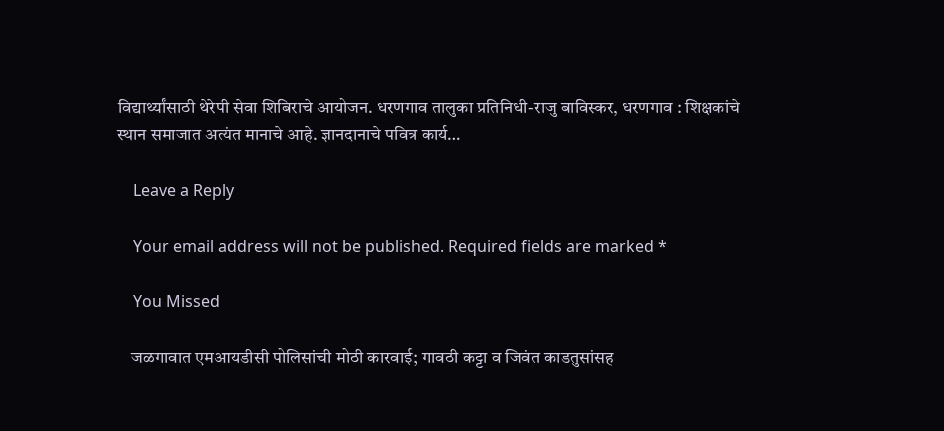विद्यार्थ्यांसाठी थेरेपी सेवा शिबिराचे आयोजन. धरणगाव तालुका प्रतिनिधी-राजु बाविस्कर, धरणगाव : शिक्षकांचे स्थान समाजात अत्यंत मानाचे आहे. ज्ञानदानाचे पवित्र कार्य…

    Leave a Reply

    Your email address will not be published. Required fields are marked *

    You Missed

    जळगावात एमआयडीसी पोलिसांची मोठी कारवाई; गावठी कट्टा व जिवंत काडतुसांसह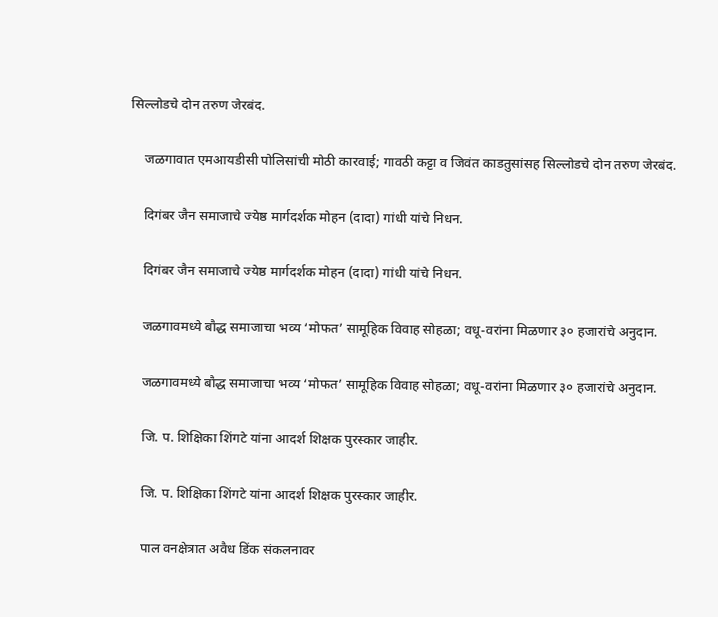सिल्लोडचे दोन तरुण जेरबंद.

    जळगावात एमआयडीसी पोलिसांची मोठी कारवाई; गावठी कट्टा व जिवंत काडतुसांसह सिल्लोडचे दोन तरुण जेरबंद.

    दिगंबर जैन समाजाचे ज्येष्ठ मार्गदर्शक मोहन (दादा) गांधी यांचे निधन.

    दिगंबर जैन समाजाचे ज्येष्ठ मार्गदर्शक मोहन (दादा) गांधी यांचे निधन.

    जळगावमध्ये बौद्ध समाजाचा भव्य ‘मोफत’ सामूहिक विवाह सोहळा; वधू-वरांना मिळणार ३० हजारांचे अनुदान.

    जळगावमध्ये बौद्ध समाजाचा भव्य ‘मोफत’ सामूहिक विवाह सोहळा; वधू-वरांना मिळणार ३० हजारांचे अनुदान.

    जि. प. शिक्षिका शिंगटे यांना आदर्श शिक्षक पुरस्कार जाहीर.

    जि. प. शिक्षिका शिंगटे यांना आदर्श शिक्षक पुरस्कार जाहीर.

    पाल वनक्षेत्रात अवैध डिंक संकलनावर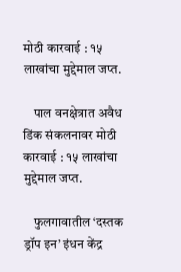मोठी कारवाई : १५ लाखांचा मुद्देमाल जप्त.

    पाल वनक्षेत्रात अवैध डिंक संकलनावर मोठी कारवाई : १५ लाखांचा मुद्देमाल जप्त.

    फुलगावातील ‘दस्तक ड्रॉप इन’ इंधन केंद्र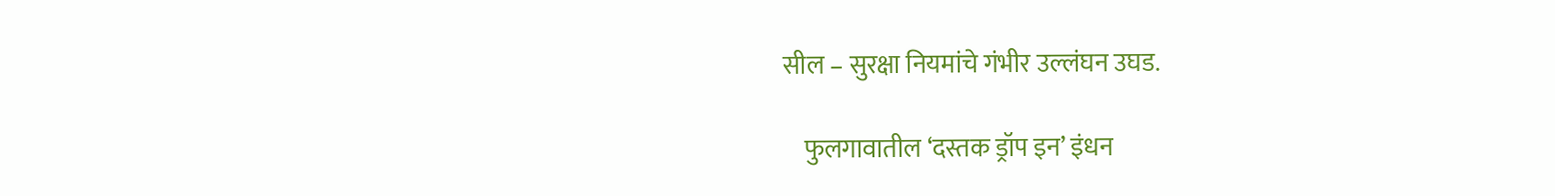सील – सुरक्षा नियमांचे गंभीर उल्लंघन उघड.

    फुलगावातील ‘दस्तक ड्रॉप इन’ इंधन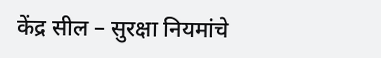केंद्र सील – सुरक्षा नियमांचे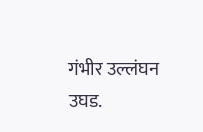गंभीर उल्लंघन उघड.